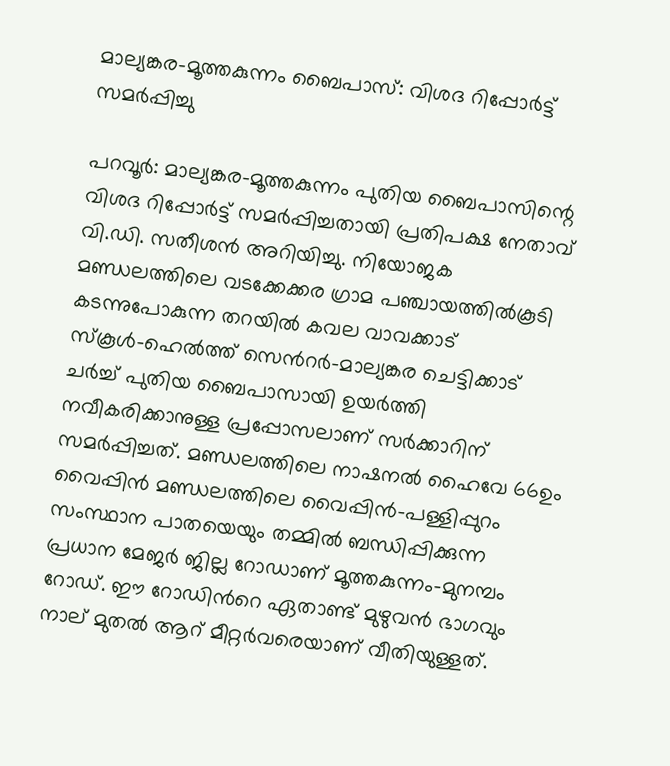മാല്യങ്കര-മൂത്തകുന്നം ബൈപാസ്: വിശദ റിപ്പോർട്ട് സമർപ്പിച്ചു

പറവൂര്‍: മാല്യങ്കര-മൂത്തകുന്നം പുതിയ ബൈപാസിന്റെ വിശദ റിപ്പോർട്ട് സമർപ്പിച്ചതായി പ്രതിപക്ഷ നേതാവ് വി.ഡി. സതീശന്‍ അറിയിച്ചു. നിയോജക മണ്ഡലത്തിലെ വടക്കേക്കര ഗ്രാമ പഞ്ചായത്തില്‍കൂടി കടന്നുപോകുന്ന തറയില്‍ കവല വാവക്കാട് സ്കൂള്‍-ഹെല്‍ത്ത് സെന്‍റര്‍-മാല്യങ്കര ചെട്ടിക്കാട് ചർച്ച് പുതിയ ബൈപാസായി ഉയര്‍ത്തി നവീകരിക്കാനുള്ള പ്രപ്പോസലാണ് സര്‍ക്കാറിന് സമര്‍പ്പിച്ചത്. മണ്ഡലത്തിലെ നാഷനല്‍ ഹൈവേ 66ഉം വൈപ്പിന്‍ മണ്ഡലത്തിലെ വൈപ്പിന്‍-പള്ളിപ്പുറം സംസ്ഥാന പാതയെയും തമ്മില്‍ ബന്ധിപ്പിക്കുന്ന പ്രധാന മേജര്‍ ജില്ല റോഡാണ് മൂത്തകുന്നം-മുനമ്പം റോഡ്. ഈ റോഡിന്‍റെ ഏതാണ്ട് മുഴുവന്‍ ഭാഗവും നാല് മുതല്‍ ആറ് മീറ്റര്‍വരെയാണ് വീതിയുള്ളത്.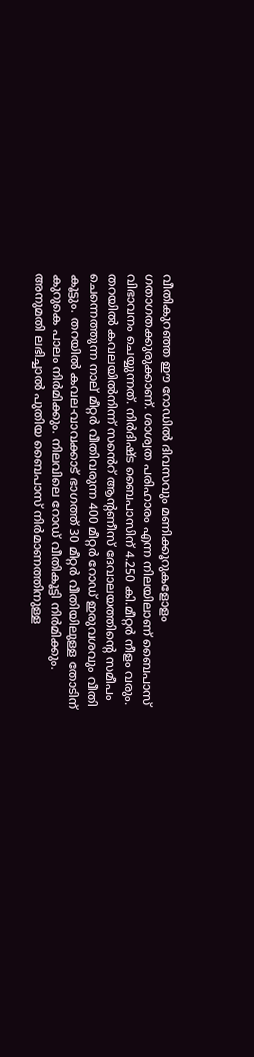വീതികുറഞ്ഞ ഈ റോഡില്‍ ദിവസവും മണിക്കൂറുകളോളം ഗതാഗതക്കുരുക്കാണ്. ശാശ്വത പരിഹാരം എന്ന നിലയിലാണ് ബൈപാസ് വിഭാവനം ചെയ്യുന്നത്. നിർദിഷ്ട ബൈപാസിന് 4.250 കി.മീറ്റർ നീളം വരും. തറയില്‍ കവലയിൽനിന്ന് സൻെറ് ആന്റണീസ് ദേവാലയത്തിന്റെ സമീപം ചെന്നെത്തുന്ന നാല് മീറ്റർ വീതിവരുന്ന 400 മീറ്റർ റോഡ്‌ ഇരുവശവും വീതി കൂട്ടും. തറയില്‍ കവല-വാവക്കാട് ഭാഗത്ത് 30 മീറ്റര്‍ വീതിയിലുള്ള തോടിന് കുറുകെ പാലം നിർമിക്കും. നിലവിലെ റോഡ് വീതികൂട്ടി നിര്‍മിക്കും. അനുമതി ലഭിച്ചാൽ പുതിയ ബൈപാസ് നിര്‍മാണത്തിനുള്ള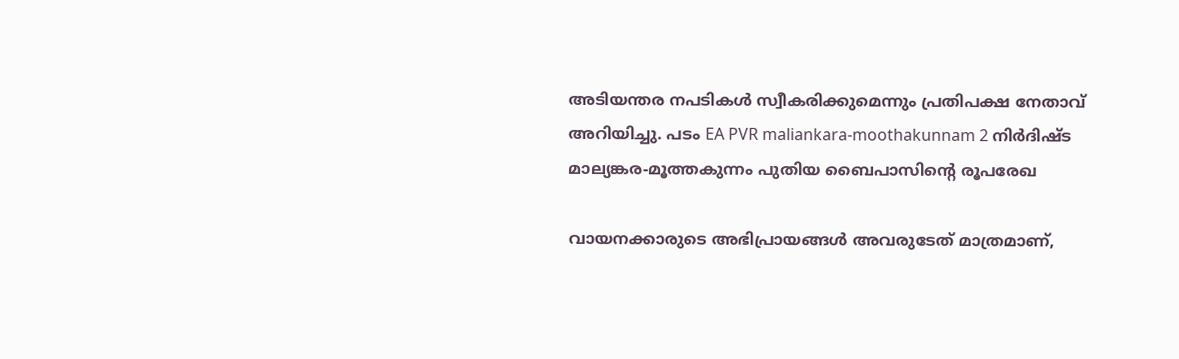അടിയന്തര നപടികള്‍ സ്വീകരിക്കുമെന്നും പ്രതിപക്ഷ നേതാവ് അറിയിച്ചു. പടം EA PVR maliankara-moothakunnam 2 നിർദിഷ്ട മാല്യങ്കര-മൂത്തകുന്നം പുതിയ ബൈപാസിന്‍റെ രൂപരേഖ

വായനക്കാരുടെ അഭിപ്രായങ്ങള്‍ അവരുടേത് മാത്രമാണ്,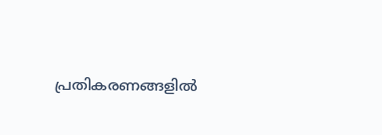പ്രതികരണങ്ങളിൽ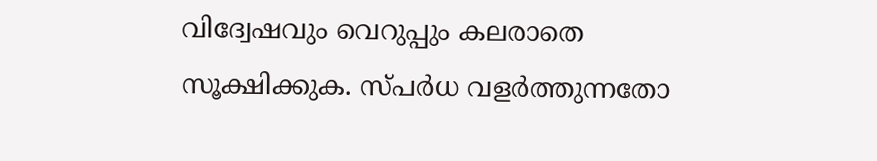വിദ്വേഷവും വെറുപ്പും കലരാതെ സൂക്ഷിക്കുക. സ്പർധ വളർത്തുന്നതോ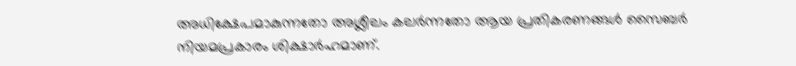അധിക്ഷേപമാകുന്നതോ അശ്ലീലം കലർന്നതോ ആയ പ്രതികരണങ്ങൾ സൈബർ നിയമപ്രകാരം ശിക്ഷാർഹമാണ്.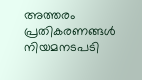അത്തരം പ്രതികരണങ്ങൾ നിയമനടപടി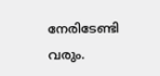നേരിടേണ്ടി വരും.